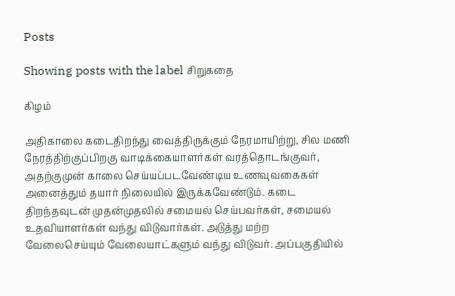Posts

Showing posts with the label சிறுகதை

கிழம்

அதிகாலை கடைதிறந்து வைத்திருக்கும் நேரமாயிற்று, சில மணி நேரத்திற்குப்பிறகு வாடிக்கையாளர்கள் வரத்தொடங்குவர், அதற்குமுன் காலை செய்யப்படவேண்டிய உணவுவகைகள் அனைத்தும் தயார் நிலையில் இருக்கவேண்டும். கடை திறந்தவுடன் முதன்முதலில் சமையல் செய்பவர்கள், சமையல் உதவியாளர்கள் வந்து விடுவார்கள். அடுத்து மற்ற வேலைசெய்யும் வேலையாட்களும் வந்து விடுவர். அப்பகுதியில்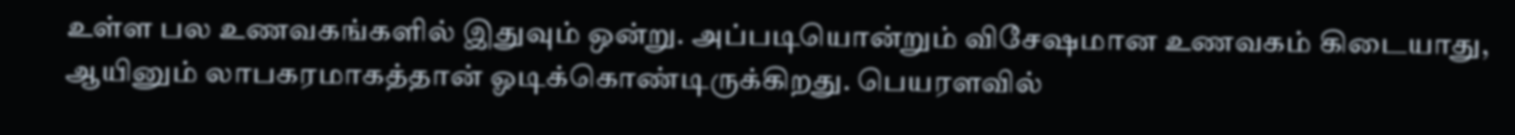உள்ள பல உணவகங்களில் இதுவும் ஒன்று. அப்படியொன்றும் விசேஷமான உணவகம் கிடையாது, ஆயினும் லாபகரமாகத்தான் ஓடிக்கொண்டிருக்கிறது. பெயரளவில்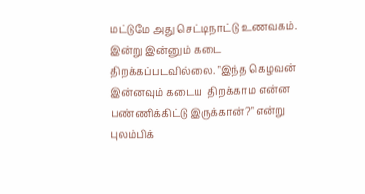மட்டுமே அது செட்டிநாட்டு உணவகம். இன்று இன்னும் கடை திறக்கப்படவில்லை. "இந்த கெழவன் இன்னவும் கடைய  திறக்காம என்ன பண்ணிக்கிட்டு இருக்கான்?" என்று புலம்பிக்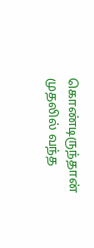கொண்டிருந்தான் முதலில் வந்த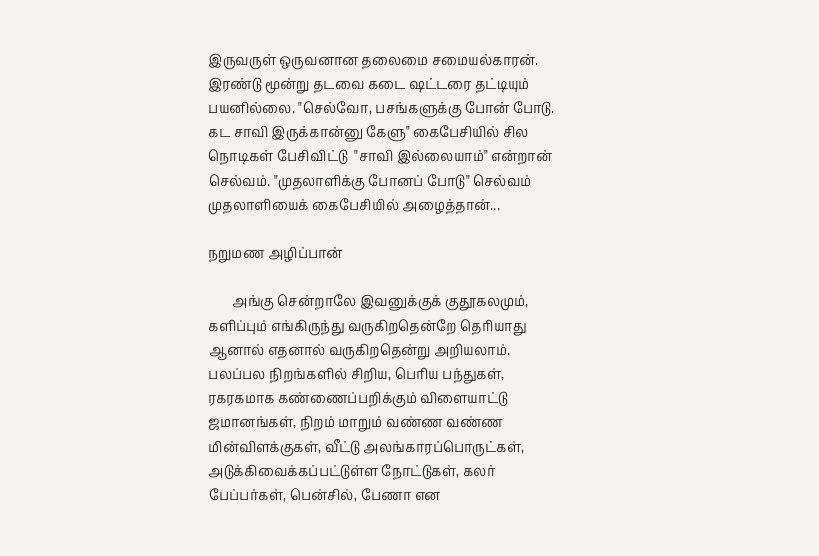இருவருள் ஒருவனான தலைமை சமையல்காரன். இரண்டு மூன்று தடவை கடை ஷட்டரை தட்டியும் பயனில்லை. "செல்வோ, பசங்களுக்கு போன் போடு. கட சாவி இருக்கான்னு கேளு" கைபேசியில் சில நொடிகள் பேசிவிட்டு  "சாவி இல்லையாம்" என்றான் செல்வம். "முதலாளிக்கு போனப் போடு" செல்வம் முதலாளியைக் கைபேசியில் அழைத்தான்...

நறுமண அழிப்பான்

       அங்கு சென்றாலே இவனுக்குக் குதூகலமும், களிப்பும் எங்கிருந்து வருகிறதென்றே தெரியாது ஆனால் எதனால் வருகிறதென்று அறியலாம். பலப்பல நிறங்களில் சிறிய, பெரிய பந்துகள், ரகரகமாக கண்ணைப்பறிக்கும் விளையாட்டு ஜமானங்கள், நிறம் மாறும் வண்ண வண்ண மின்விளக்குகள், வீட்டு அலங்காரப்பொருட்கள், அடுக்கிவைக்கப்பட்டுள்ள நோட்டுகள், கலர் பேப்பர்கள், பென்சில், பேணா என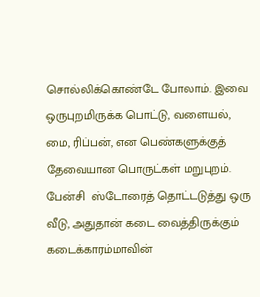சொல்லிக்கொண்டே போலாம். இவை ஒருபுறமிருக்க பொட்டு, வளையல், மை, ரிப்பன், என பெண்களுக்குத் தேவையான பொருட்கள் மறுபுறம். பேன்சி  ஸ்டோரைத் தொட்டடுத்து ஒரு வீடு, அதுதான் கடை வைத்திருக்கும் கடைக்காரம்மாவின்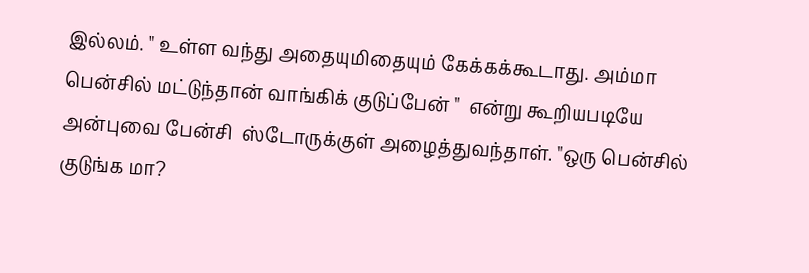இல்லம். " உள்ள வந்து அதையுமிதையும் கேக்கக்கூடாது. அம்மா பென்சில் மட்டுந்தான் வாங்கிக் குடுப்பேன் "  என்று கூறியபடியே அன்புவை பேன்சி  ஸ்டோருக்குள் அழைத்துவந்தாள். "ஒரு பென்சில் குடுங்க மா?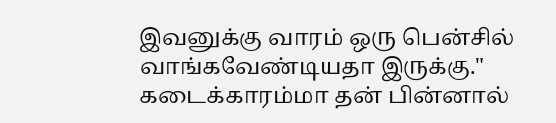இவனுக்கு வாரம் ஒரு பென்சில் வாங்கவேண்டியதா இருக்கு." கடைக்காரம்மா தன் பின்னால்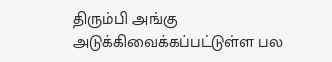திரும்பி அங்கு அடுக்கிவைக்கப்பட்டுள்ள பல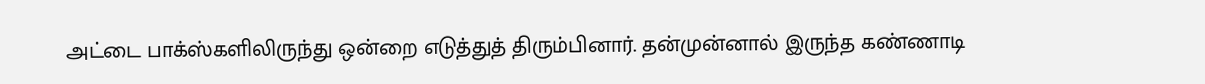அட்டை பாக்ஸ்களிலிருந்து ஒன்றை எடுத்துத் திரும்பினார். தன்முன்னால் இருந்த கண்ணாடி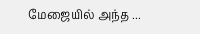மேஜையில் அந்த ...